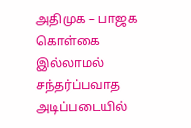அதிமுக – பாஜக கொள்கை இல்லாமல் சந்தர்ப்பவாத அடிப்படையில்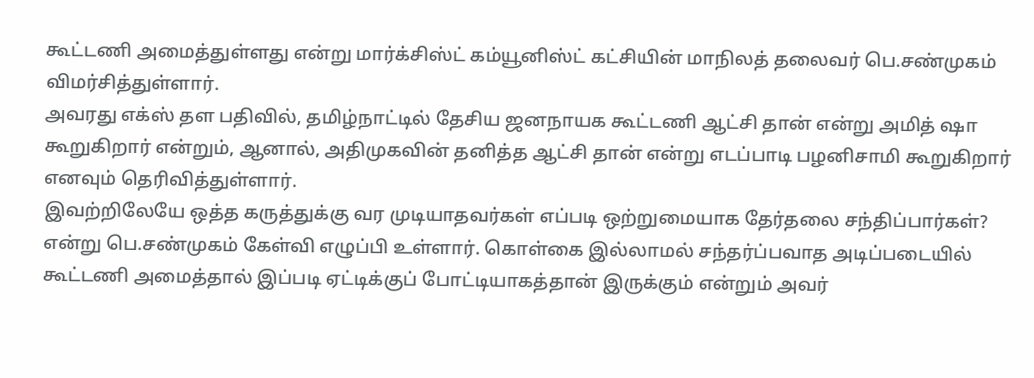கூட்டணி அமைத்துள்ளது என்று மார்க்சிஸ்ட் கம்யூனிஸ்ட் கட்சியின் மாநிலத் தலைவர் பெ.சண்முகம் விமர்சித்துள்ளார்.
அவரது எக்ஸ் தள பதிவில், தமிழ்நாட்டில் தேசிய ஜனநாயக கூட்டணி ஆட்சி தான் என்று அமித் ஷா கூறுகிறார் என்றும், ஆனால், அதிமுகவின் தனித்த ஆட்சி தான் என்று எடப்பாடி பழனிசாமி கூறுகிறார் எனவும் தெரிவித்துள்ளார்.
இவற்றிலேயே ஒத்த கருத்துக்கு வர முடியாதவர்கள் எப்படி ஒற்றுமையாக தேர்தலை சந்திப்பார்கள்? என்று பெ.சண்முகம் கேள்வி எழுப்பி உள்ளார். கொள்கை இல்லாமல் சந்தர்ப்பவாத அடிப்படையில் கூட்டணி அமைத்தால் இப்படி ஏட்டிக்குப் போட்டியாகத்தான் இருக்கும் என்றும் அவர்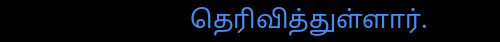தெரிவித்துள்ளார்.